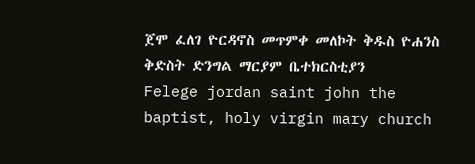ጀሞ ፈለገ ዮርዳኖስ መጥምቀ መለኮት ቅዱስ ዮሐንስ ቅድስት ድንግል ማርያም ቤተክርስቲያን
Felege jordan saint john the baptist, holy virgin mary church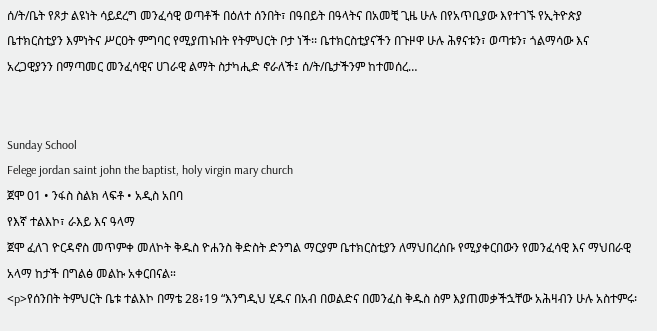ሰ/ት/ቤት የጾታ ልዩነት ሳይደረግ መንፈሳዊ ወጣቶች በዕለተ ሰንበት፣ በዓበይት በዓላትና በአመቺ ጊዜ ሁሉ በየአጥቢያው እየተገኙ የኢትዮጵያ ቤተክርስቲያን እምነትና ሥርዐት ምግባር የሚያጠኑበት የትምህርት ቦታ ነች፡፡ ቤተክርስቲያናችን በጉዞዋ ሁሉ ሕፃናቱን፣ ወጣቱን፣ ጎልማሳው እና አረጋዊያንን በማጣመር መንፈሳዊና ሀገራዊ ልማት ስታካሒድ ኖራለች፤ ሰ/ት/ቤታችንም ከተመሰረ…


Sunday School
Felege jordan saint john the baptist, holy virgin mary church
ጀሞ 01 • ንፋስ ስልክ ላፍቶ • አዲስ አበባ
የእኛ ተልእኮ፣ ራእይ እና ዓላማ
ጀሞ ፈለገ ዮርዳኖስ መጥምቀ መለኮት ቅዱስ ዮሐንስ ቅድስት ድንግል ማርያም ቤተክርስቲያን ለማህበረሰቡ የሚያቀርበውን የመንፈሳዊ እና ማህበራዊ አላማ ከታች በግልፅ መልኩ አቀርበናል።
<p>የሰንበት ትምህርት ቤቱ ተልእኮ በማቴ 28፥19 “እንግዲህ ሂዱና በአብ በወልድና በመንፈስ ቅዱስ ስም እያጠመቃችኋቸው አሕዛብን ሁሉ አስተምሩ፡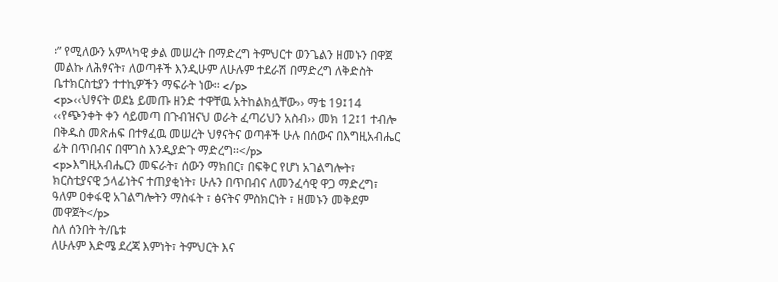፡” የሚለውን አምላካዊ ቃል መሠረት በማድረግ ትምህርተ ወንጌልን ዘመኑን በዋጀ መልኩ ለሕፃናት፣ ለወጣቶች እንዲሁም ለሁሉም ተደራሽ በማድረግ ለቅድስት ቤተክርስቲያን ተተኪዎችን ማፍራት ነው፡፡ </p>
<p>‹‹ህፃናት ወደኔ ይመጡ ዘንድ ተዋቸዉ አትከልክሏቸው›› ማቴ 19፤14 ‹‹የጭንቀት ቀን ሳይመጣ በጉብዝናህ ወራት ፈጣሪህን አስብ›› መክ 12፤1 ተብሎ በቅዱስ መጽሐፍ በተፃፈዉ መሠረት ህፃናትና ወጣቶች ሁሉ በሰውና በእግዚአብሔር ፊት በጥበብና በሞገስ እንዲያድጉ ማድረግ፡፡</p>
<p>እግዚአብሔርን መፍራት፣ ሰውን ማክበር፣ በፍቅር የሆነ አገልግሎት፣ ክርስቲያናዊ ኃላፊነትና ተጠያቂነት፣ ሁሉን በጥበብና ለመንፈሳዊ ዋጋ ማድረግ፣ ዓለም ዐቀፋዊ አገልግሎትን ማስፋት ፣ ፅናትና ምስክርነት ፣ ዘመኑን መቅደም መዋጀት</p>
ስለ ሰንበት ት/ቤቱ
ለሁሉም እድሜ ደረጃ እምነት፣ ትምህርት እና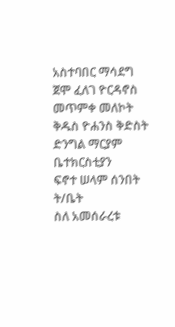አስተባበር ማሳደግ
ጀሞ ፈለገ ዮርዳኖስ መጥምቀ መለኮት ቅዱስ ዮሐንስ ቅድስት ድንግል ማርያም ቤተክርስቲያን
ፍኖተ ሠላም ሰንበት ት/ቤት
ስለ አመሰራረቱ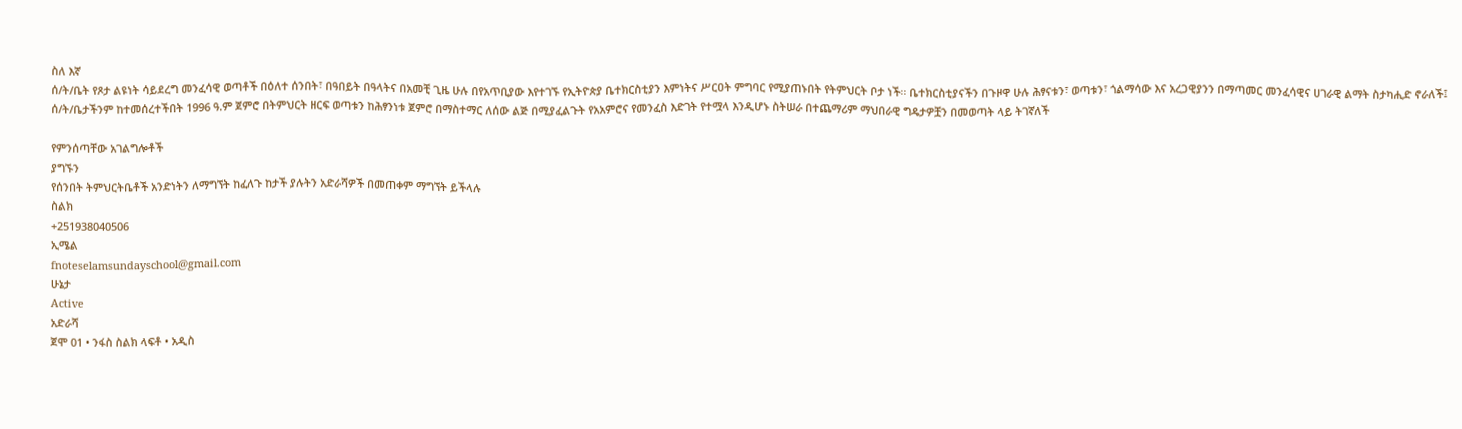ስለ እኛ
ሰ/ት/ቤት የጾታ ልዩነት ሳይደረግ መንፈሳዊ ወጣቶች በዕለተ ሰንበት፣ በዓበይት በዓላትና በአመቺ ጊዜ ሁሉ በየአጥቢያው እየተገኙ የኢትዮጵያ ቤተክርስቲያን እምነትና ሥርዐት ምግባር የሚያጠኑበት የትምህርት ቦታ ነች፡፡ ቤተክርስቲያናችን በጉዞዋ ሁሉ ሕፃናቱን፣ ወጣቱን፣ ጎልማሳው እና አረጋዊያንን በማጣመር መንፈሳዊና ሀገራዊ ልማት ስታካሒድ ኖራለች፤ ሰ/ት/ቤታችንም ከተመሰረተችበት 1996 ዓ.ም ጀምሮ በትምህርት ዘርፍ ወጣቱን ከሕፃንነቱ ጀምሮ በማስተማር ለሰው ልጅ በሚያፈልጉት የአአምሮና የመንፈስ እድገት የተሟላ እንዲሆኑ ስትሠራ በተጨማሪም ማህበራዊ ግዴታዎቿን በመወጣት ላይ ትገኛለች

የምንሰጣቸው አገልግሎቶች
ያግኙን
የሰንበት ትምህርትቤቶች አንድነትን ለማግኘት ከፈለጉ ከታች ያሉትን አድራሻዎች በመጠቀም ማግኘት ይችላሉ
ስልክ
+251938040506
ኢሜል
fnoteselamsundayschool@gmail.com
ሁኔታ
Active
አድራሻ
ጀሞ 01 • ንፋስ ስልክ ላፍቶ • አዲስ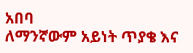አበባ
ለማንኛውም አይነት ጥያቄ እና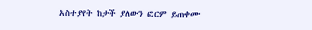አስተያየት ከታች ያለውን ፎርም ይጠቀሙ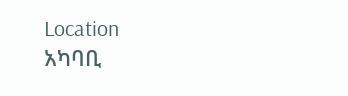Location
አካባቢ